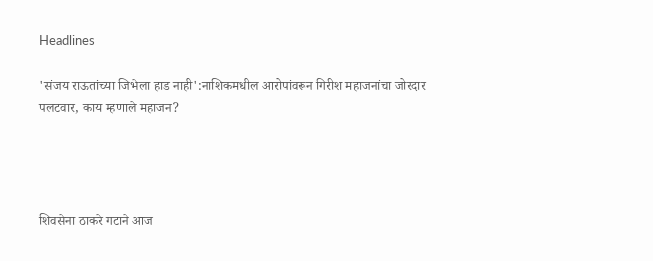Headlines

'संजय राऊतांच्या जिभेला हाड नाही':नाशिकमधील आरोपांवरून गिरीश महाजनांचा जोरदार पलटवार, काय म्हणाले महाजन?




शिवसेना ठाकरे गटाने आज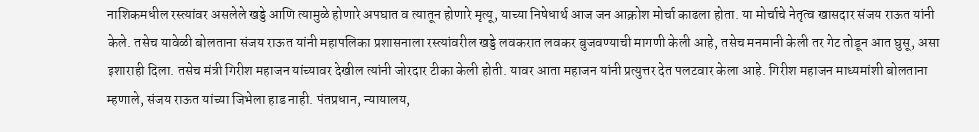नाशिकमधील रस्त्यांवर असलेले खड्डे आणि त्यामुळे होणारे अपघात व त्यातून होणारे मृत्यू, याच्या निषेधार्थ आज जन आक्रोश मोर्चा काढला होता. या मोर्चाचे नेतृत्व खासदार संजय राऊत यांनी केले. तसेच यावेळी बोलताना संजय राऊत यांनी महापलिका प्रशासनाला रस्त्यांवरील खड्डे लवकरात लवकर बुजवण्याची मागणी केली आहे, तसेच मनमानी केली तर गेट तोडून आत घुसू, असा इशाराही दिला. तसेच मंत्री गिरीश महाजन यांच्यावर देखील त्यांनी जोरदार टीका केली होती. यावर आता महाजन यांनी प्रत्युत्तर देत पलटवार केला आहे. गिरीश महाजन माध्यमांशी बोलताना म्हणाले, संजय राऊत यांच्या जिभेला हाड नाही. पंतप्रधान, न्यायालय,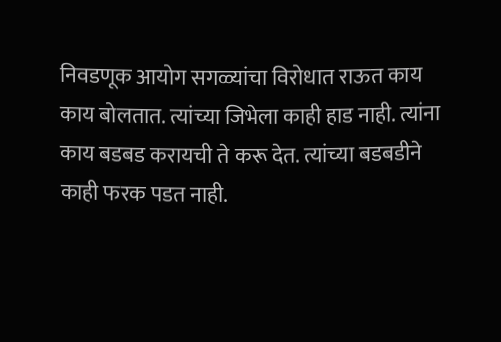निवडणूक आयोग सगळ्यांचा विरोधात राऊत काय काय बोलतात. त्यांच्या जिभेला काही हाड नाही. त्यांना काय बडबड करायची ते करू देत. त्यांच्या बडबडीने काही फरक पडत नाही.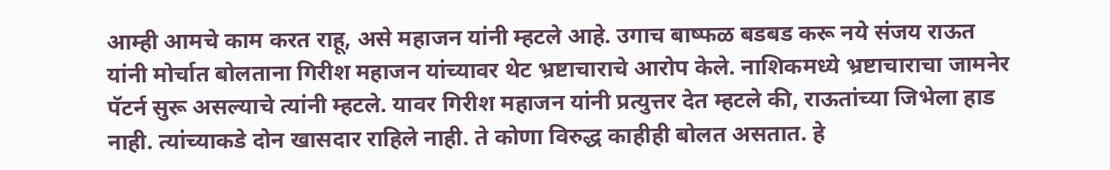आम्ही आमचे काम करत राहू, असे महाजन यांनी म्हटले आहे. उगाच बाष्फळ बडबड करू नये संजय राऊत यांनी मोर्चात बोलताना गिरीश महाजन यांच्यावर थेट भ्रष्टाचाराचे आरोप केले. नाशिकमध्ये भ्रष्टाचाराचा जामनेर पॅटर्न सुरू असल्याचे त्यांनी म्हटले. यावर गिरीश महाजन यांनी प्रत्युत्तर देत म्हटले की, राऊतांच्या जिभेला हाड नाही. त्यांच्याकडे दोन खासदार राहिले नाही. ते कोणा विरुद्ध काहीही बोलत असतात. हे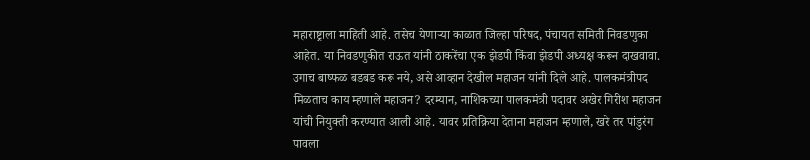महाराष्ट्राला माहिती आहे. तसेच येणाऱ्या काळात जिल्हा परिषद, पंचायत समिती निवडणुका आहेत. या निवडणुकीत राऊत यांनी ठाकरेंचा एक झेडपी किंवा झेडपी अध्यक्ष करून दाखवावा. उगाच बाष्फळ बडबड करू नये, असे आव्हान देखील महाजन यांनी दिले आहे. पालकमंत्रीपद मिळताच काय म्हणाले महाजन? दरम्यान, नाशिकच्या पालकमंत्री पदावर अखेर गिरीश महाजन यांची नियुक्ती करण्यात आली आहे. यावर प्रतिक्रिया देताना महाजन म्हणाले, खरे तर पांडुरंग पावला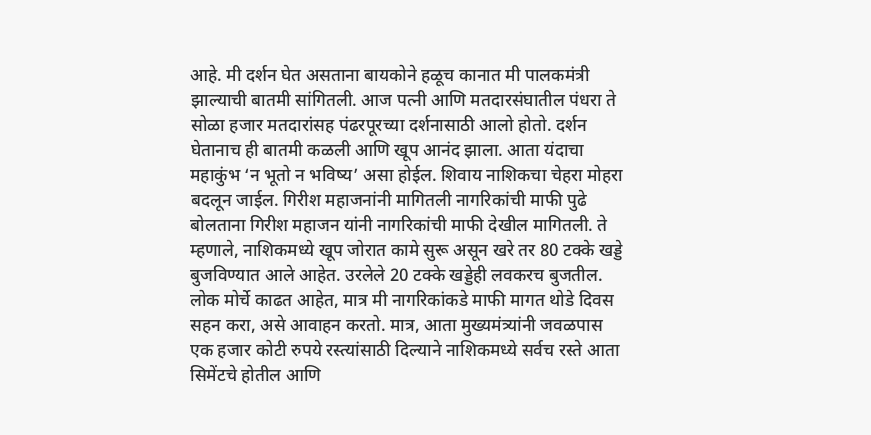आहे. मी दर्शन घेत असताना बायकोने हळूच कानात मी पालकमंत्री झाल्याची बातमी सांगितली. आज पत्नी आणि मतदारसंघातील पंधरा ते सोळा हजार मतदारांसह पंढरपूरच्या दर्शनासाठी आलो होतो. दर्शन घेतानाच ही बातमी कळली आणि खूप आनंद झाला. आता यंदाचा महाकुंभ ‘न भूतो न भविष्य’ असा होईल. शिवाय नाशिकचा चेहरा मोहरा बदलून जाईल. गिरीश महाजनांनी मागितली नागरिकांची माफी पुढे बोलताना गिरीश महाजन यांनी नागरिकांची माफी देखील मागितली. ते म्हणाले, नाशिकमध्ये खूप जोरात कामे सुरू असून खरे तर 80 टक्के खड्डे बुजविण्यात आले आहेत. उरलेले 20 टक्के खड्डेही लवकरच बुजतील. लोक मोर्चे काढत आहेत, मात्र मी नागरिकांकडे माफी मागत थोडे दिवस सहन करा, असे आवाहन करतो. मात्र, आता मुख्यमंत्र्यांनी जवळपास एक हजार कोटी रुपये रस्त्यांसाठी दिल्याने नाशिकमध्ये सर्वच रस्ते आता सिमेंटचे होतील आणि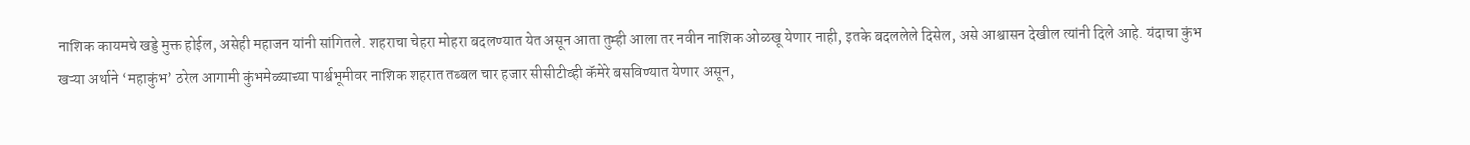नाशिक कायमचे खड्डे मुक्त होईल, असेही महाजन यांनी सांगितले. शहराचा चेहरा मोहरा बदलण्यात येत असून आता तुम्ही आला तर नवीन नाशिक ओळखू येणार नाही, इतके बदललेले दिसेल, असे आश्वासन देखील त्यांनी दिले आहे. यंदाचा कुंभ खऱ्या अर्थाने ‘महाकुंभ’ ठरेल आगामी कुंभमेळ्याच्या पार्श्वभूमीवर नाशिक शहरात तब्बल चार हजार सीसीटीव्ही कॅमेरे बसविण्यात येणार असून,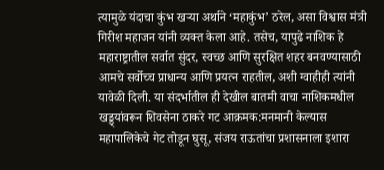त्यामुळे यंदाचा कुंभ खऱ्या अर्थाने ‘महाकुंभ’ ठरेल, असा विश्वास मंत्री गिरीश महाजन यांनी व्यक्त केला आहे. तसेच, यापुढे नाशिक हे महाराष्ट्रातील सर्वात सुंदर, स्वच्छ आणि सुरक्षित शहर बनवण्यासाठी आमचे सर्वोच्च प्राधान्य आणि प्रयत्न राहतील, अशी ग्वाहीही त्यांनी यावेळी दिली. या संदर्भातील ही देखील बातमी वाचा नाशिकमधील खड्ड्यांवरून शिवसेना ठाकरे गट आक्रमक:मनमानी केल्यास महापालिकेचे गेट तोडून घुसू, संजय राऊतांचा प्रशासनाला इशारा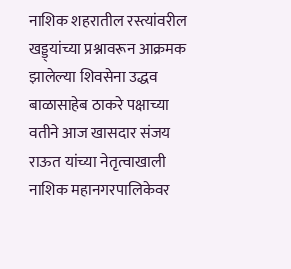नाशिक शहरातील रस्त्यांवरील खड्ड्यांच्या प्रश्नावरून आक्रमक झालेल्या शिवसेना उद्धव बाळासाहेब ठाकरे पक्षाच्या वतीने आज खासदार संजय राऊत यांच्या नेतृत्वाखाली नाशिक महानगरपालिकेवर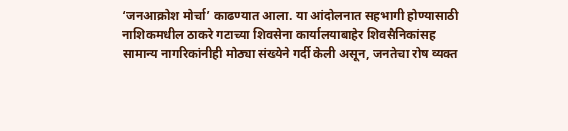‘जनआक्रोश मोर्चा’ काढण्यात आला. या आंदोलनात सहभागी होण्यासाठी नाशिकमधील ठाकरे गटाच्या शिवसेना कार्यालयाबाहेर शिवसैनिकांसह सामान्य नागरिकांनीही मोठ्या संख्येने गर्दी केली असून, जनतेचा रोष व्यक्त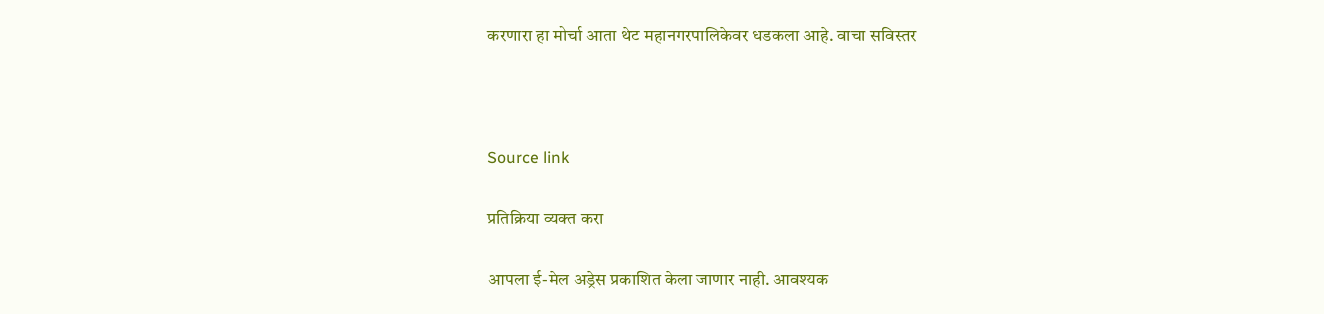करणारा हा मोर्चा आता थेट महानगरपालिकेवर धडकला आहे. वाचा सविस्तर



Source link

प्रतिक्रिया व्यक्त करा

आपला ई-मेल अड्रेस प्रकाशित केला जाणार नाही. आवश्यक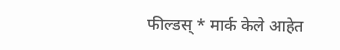फील्डस् * मार्क केले आहेत